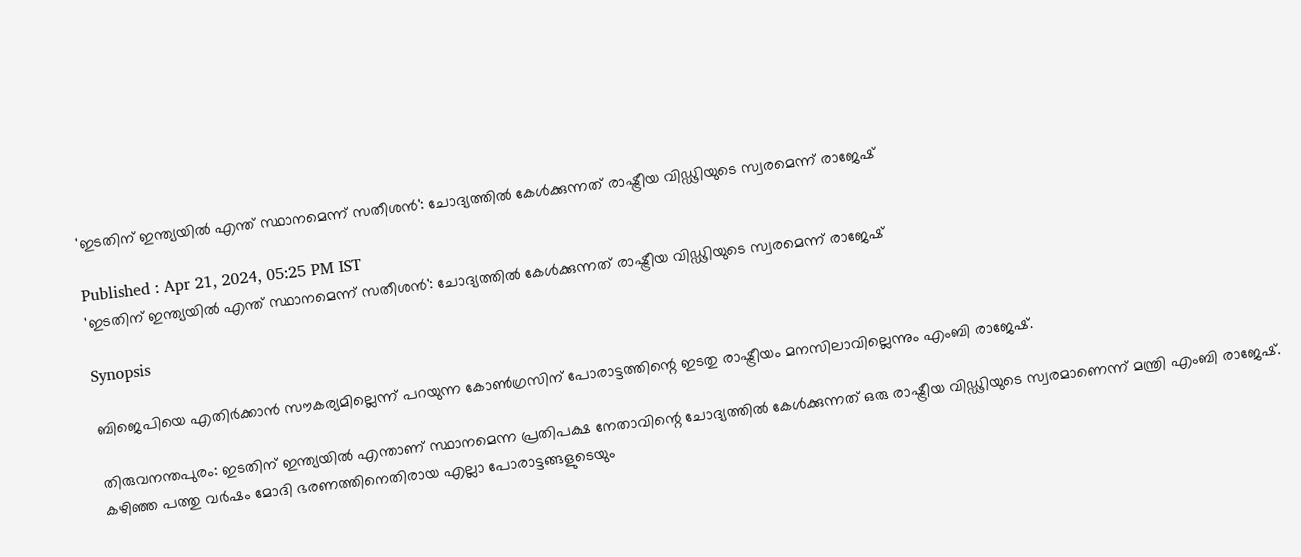'ഇടതിന് ഇന്ത്യയിൽ എന്ത് സ്ഥാനമെന്ന് സതീശൻ': ചോദ്യത്തിൽ കേൾക്കുന്നത് രാഷ്ട്രീയ വിഡ്ഢിയുടെ സ്വരമെന്ന് രാജേഷ്

Published : Apr 21, 2024, 05:25 PM IST
'ഇടതിന് ഇന്ത്യയിൽ എന്ത് സ്ഥാനമെന്ന് സതീശൻ': ചോദ്യത്തിൽ കേൾക്കുന്നത് രാഷ്ട്രീയ വിഡ്ഢിയുടെ സ്വരമെന്ന് രാജേഷ്

Synopsis

ബിജെപിയെ എതിര്‍ക്കാന്‍ സൗകര്യമില്ലെന്ന് പറയുന്ന കോണ്‍ഗ്രസിന് പോരാട്ടത്തിന്റെ ഇടതു രാഷ്ട്രീയം മനസിലാവില്ലെന്നും എംബി രാജേഷ്.

തിരുവനന്തപുരം: ഇടതിന് ഇന്ത്യയില്‍ എന്താണ് സ്ഥാനമെന്ന പ്രതിപക്ഷ നേതാവിന്റെ ചോദ്യത്തില്‍ കേള്‍ക്കുന്നത് ഒരു രാഷ്ട്രീയ വിഡ്ഢിയുടെ സ്വരമാണെന്ന് മന്ത്രി എംബി രാജേഷ്. കഴിഞ്ഞ പത്തു വര്‍ഷം മോദി ഭരണത്തിനെതിരായ എല്ലാ പോരാട്ടങ്ങളുടെയും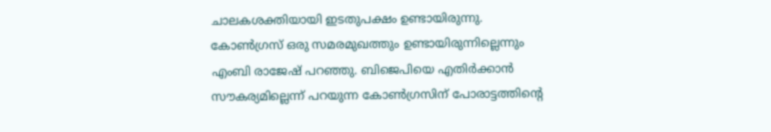ചാലകശക്തിയായി ഇടതുപക്ഷം ഉണ്ടായിരുന്നു. കോണ്‍ഗ്രസ് ഒരു സമരമുഖത്തും ഉണ്ടായിരുന്നില്ലെന്നും എംബി രാജേഷ് പറഞ്ഞു. ബിജെപിയെ എതിര്‍ക്കാന്‍ സൗകര്യമില്ലെന്ന് പറയുന്ന കോണ്‍ഗ്രസിന് പോരാട്ടത്തിന്റെ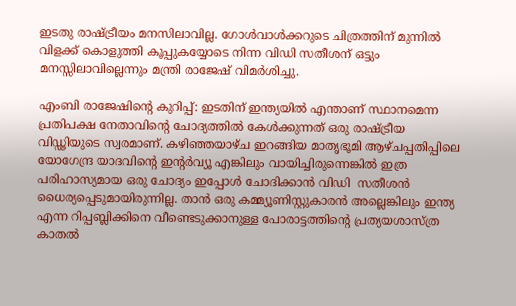ഇടതു രാഷ്ട്രീയം മനസിലാവില്ല. ഗോള്‍വാള്‍ക്കറുടെ ചിത്രത്തിന് മുന്നില്‍ വിളക്ക് കൊളുത്തി കൂപ്പുകയ്യോടെ നിന്ന വിഡി സതീശന് ഒട്ടും മനസ്സിലാവില്ലെന്നും മന്ത്രി രാജേഷ് വിമര്‍ശിച്ചു.

എംബി രാജേഷിന്റെ കുറിപ്പ്: ഇടതിന് ഇന്ത്യയില്‍ എന്താണ് സ്ഥാനമെന്ന പ്രതിപക്ഷ നേതാവിന്റെ ചോദ്യത്തില്‍ കേള്‍ക്കുന്നത് ഒരു രാഷ്ട്രീയ വിഡ്ഢിയുടെ സ്വരമാണ്. കഴിഞ്ഞയാഴ്ച ഇറങ്ങിയ മാതൃഭൂമി ആഴ്ചപ്പതിപ്പിലെ യോഗേന്ദ്ര യാദവിന്റെ ഇന്റര്‍വ്യൂ എങ്കിലും വായിച്ചിരുന്നെങ്കില്‍ ഇത്ര പരിഹാസ്യമായ ഒരു ചോദ്യം ഇപ്പോള്‍ ചോദിക്കാന്‍ വിഡി  സതീശന്‍ ധൈര്യപ്പെടുമായിരുന്നില്ല. താന്‍ ഒരു കമ്മ്യൂണിസ്റ്റുകാരന്‍ അല്ലെങ്കിലും ഇന്ത്യ എന്ന റിപ്പബ്ലിക്കിനെ വീണ്ടെടുക്കാനുള്ള പോരാട്ടത്തിന്റെ പ്രത്യയശാസ്ത്ര കാതല്‍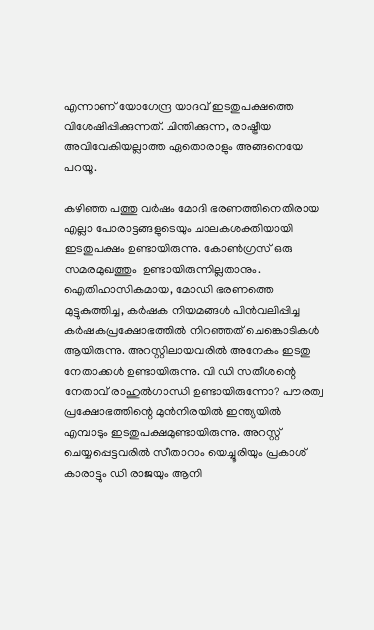എന്നാണ് യോഗേന്ദ്ര യാദവ് ഇടതുപക്ഷത്തെ വിശേഷിപ്പിക്കുന്നത്. ചിന്തിക്കുന്ന, രാഷ്ട്രീയ അവിവേകിയല്ലാത്ത ഏതൊരാളും അങ്ങനെയേ പറയൂ.

കഴിഞ്ഞ പത്തു വര്‍ഷം മോദി ഭരണത്തിനെതിരായ എല്ലാ പോരാട്ടങ്ങളുടെയും ചാലകശക്തിയായി ഇടതുപക്ഷം ഉണ്ടായിരുന്നു. കോണ്‍ഗ്രസ് ഒരു സമരമുഖത്തും  ഉണ്ടായിരുന്നില്ലതാനും. ഐതിഹാസികമായ, മോഡി ഭരണത്തെ  മുട്ടുകുത്തിച്ച, കര്‍ഷക നിയമങ്ങള്‍ പിന്‍വലിപ്പിച്ച  കര്‍ഷകപ്രക്ഷോഭത്തില്‍ നിറഞ്ഞത് ചെങ്കൊടികള്‍ ആയിരുന്നു. അറസ്റ്റിലായവരില്‍ അനേകം ഇടതു നേതാക്കള്‍ ഉണ്ടായിരുന്നു. വി ഡി സതീശന്റെ നേതാവ് രാഹുല്‍ഗാന്ധി ഉണ്ടായിരുന്നോ? പൗരത്വ പ്രക്ഷോഭത്തിന്റെ മുന്‍നിരയില്‍ ഇന്ത്യയില്‍ എമ്പാടും ഇടതുപക്ഷമുണ്ടായിരുന്നു. അറസ്റ്റ് ചെയ്യപ്പെട്ടവരില്‍ സീതാറാം യെച്ചൂരിയും പ്രകാശ് കാരാട്ടും ഡി രാജയും ആനി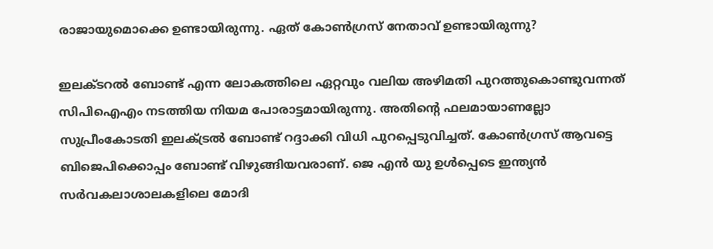രാജായുമൊക്കെ ഉണ്ടായിരുന്നു. ഏത് കോണ്‍ഗ്രസ് നേതാവ് ഉണ്ടായിരുന്നു?

ഇലക്ടറല്‍ ബോണ്ട് എന്ന ലോകത്തിലെ ഏറ്റവും വലിയ അഴിമതി പുറത്തുകൊണ്ടുവന്നത് സിപിഐഎം നടത്തിയ നിയമ പോരാട്ടമായിരുന്നു. അതിന്റെ ഫലമായാണല്ലോ സുപ്രീംകോടതി ഇലക്ട്രല്‍ ബോണ്ട് റദ്ദാക്കി വിധി പുറപ്പെടുവിച്ചത്. കോണ്‍ഗ്രസ് ആവട്ടെ ബിജെപിക്കൊപ്പം ബോണ്ട് വിഴുങ്ങിയവരാണ്. ജെ എന്‍ യു ഉള്‍പ്പെടെ ഇന്ത്യന്‍ സര്‍വകലാശാലകളിലെ മോദി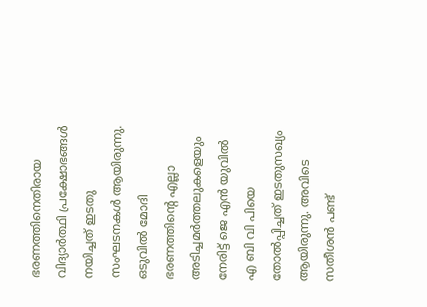ഭരണത്തിനെതിരായ വിദ്യാര്‍ത്ഥി പ്രക്ഷോഭങ്ങള്‍ നയിച്ചത് ഇടതു സംഘടനകള്‍ ആയിരുന്നു. ഒടുവില്‍ മോദി ഭരണത്തിന്റെ എല്ലാ അടിച്ചമര്‍ത്തലുകളെയും നേരിട്ട് ജെ എന്‍ യുവില്‍ എ ബി വി പിയെ  തോല്‍പ്പിച്ചത് ഇടതുസഖ്യം ആയിരുന്നു. അവിടെ സതീശന്‍ പണ്ട്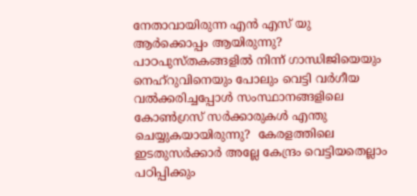നേതാവായിരുന്ന എന്‍ എസ് യു  ആര്‍ക്കൊപ്പം ആയിരുന്നു? പാഠപുസ്തകങ്ങളില്‍ നിന്ന് ഗാന്ധിജിയെയും നെഹ്‌റുവിനെയും പോലും വെട്ടി വര്‍ഗീയ വല്‍ക്കരിച്ചപ്പോള്‍ സംസ്ഥാനങ്ങളിലെ  കോണ്‍ഗ്രസ് സര്‍ക്കാരുകള്‍ എന്തു ചെയ്യുകയായിരുന്നു?  കേരളത്തിലെ ഇടതുസര്‍ക്കാര്‍ അല്ലേ കേന്ദ്രം വെട്ടിയതെല്ലാം പഠിപ്പിക്കും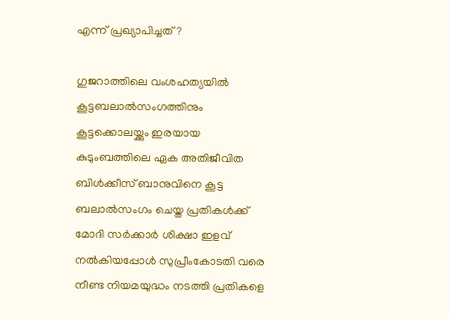എന്ന് പ്രഖ്യാപിച്ചത്?

ഗുജറാത്തിലെ വംശഹത്യയില്‍ കൂട്ടബലാല്‍സംഗത്തിനും കൂട്ടക്കൊലയ്ക്കും ഇരയായ കുടുംബത്തിലെ ഏക അതിജീവിത ബിള്‍ക്കീസ് ബാനുവിനെ കൂട്ട ബലാല്‍സംഗം ചെയ്ത പ്രതികള്‍ക്ക് മോദി സര്‍ക്കാര്‍ ശിക്ഷാ ഇളവ് നല്‍കിയപ്പോള്‍ സുപ്രീംകോടതി വരെ നീണ്ട നിയമയുദ്ധം നടത്തി പ്രതികളെ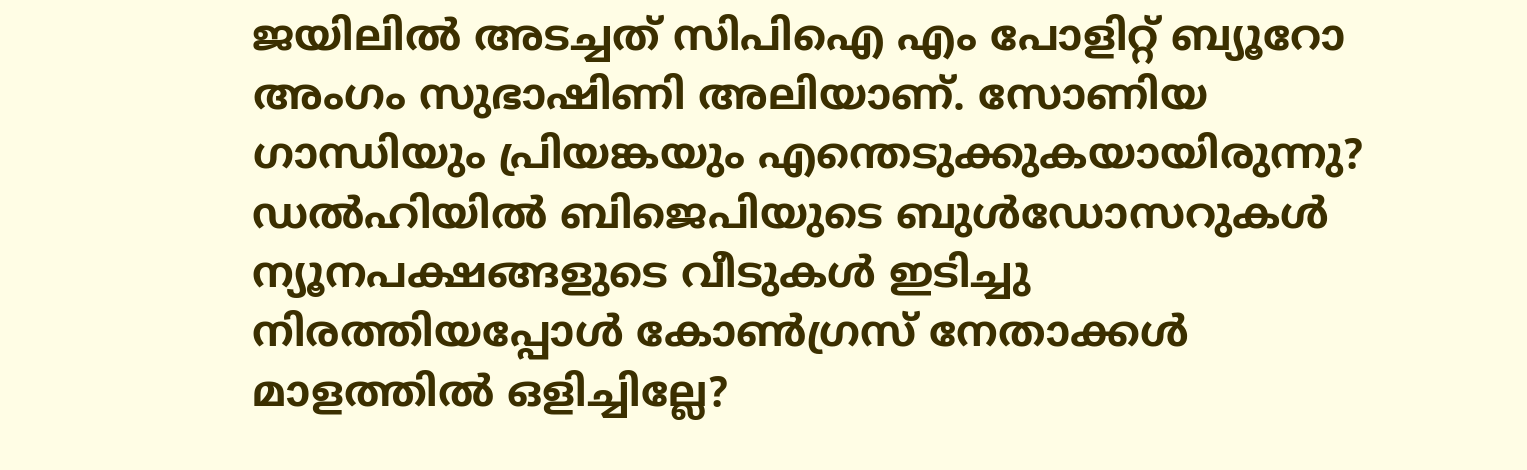ജയിലില്‍ അടച്ചത് സിപിഐ എം പോളിറ്റ് ബ്യൂറോ അംഗം സുഭാഷിണി അലിയാണ്. സോണിയ ഗാന്ധിയും പ്രിയങ്കയും എന്തെടുക്കുകയായിരുന്നു? ഡല്‍ഹിയില്‍ ബിജെപിയുടെ ബുള്‍ഡോസറുകള്‍ ന്യൂനപക്ഷങ്ങളുടെ വീടുകള്‍ ഇടിച്ചു നിരത്തിയപ്പോള്‍ കോണ്‍ഗ്രസ് നേതാക്കള്‍ മാളത്തില്‍ ഒളിച്ചില്ലേ?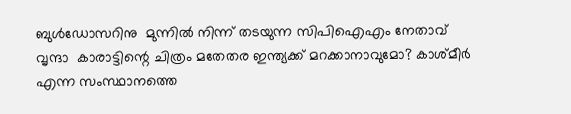ബുള്‍ഡോസറിനു  മുന്നില്‍ നിന്ന് തടയുന്ന സിപിഐഎം നേതാവ് വൃന്ദാ  കാരാട്ടിന്റെ ചിത്രം മതേതര ഇന്ത്യക്ക് മറക്കാനാവുമോ? കാശ്മീര്‍ എന്ന സംസ്ഥാനത്തെ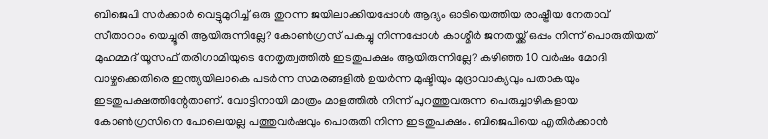ബിജെപി സര്‍ക്കാര്‍ വെട്ടുമുറിച്ച് ഒരു തുറന്ന ജയിലാക്കിയപ്പോള്‍ ആദ്യം ഓടിയെത്തിയ രാഷ്ട്രീയ നേതാവ് സീതാറാം യെച്ചൂരി ആയിരുന്നില്ലേ? കോണ്‍ഗ്രസ് പകച്ചു നിന്നപ്പോള്‍ കാശ്മീര്‍ ജനതയ്ക്ക് ഒപ്പം നിന്ന് പൊരുതിയത് മുഹമ്മദ് യൂസഫ് തരിഗാമിയുടെ നേതൃത്വത്തില്‍ ഇടതുപക്ഷം ആയിരുന്നില്ലേ? കഴിഞ്ഞ 10 വര്‍ഷം മോദി വാഴ്ചക്കെതിരെ ഇന്ത്യയിലാകെ പടര്‍ന്ന സമരങ്ങളില്‍ ഉയര്‍ന്ന മുഷ്ടിയും മുദ്രാവാക്യവും പതാകയും ഇടതുപക്ഷത്തിന്റേതാണ്. വോട്ടിനായി മാത്രം മാളത്തില്‍ നിന്ന് പുറത്തുവരുന്ന പെരുച്ചാഴികളായ കോണ്‍ഗ്രസിനെ പോലെയല്ല പത്തുവര്‍ഷവും പൊരുതി നിന്ന ഇടതുപക്ഷം. ബിജെപിയെ എതിര്‍ക്കാന്‍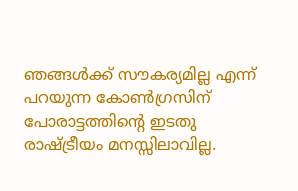ഞങ്ങള്‍ക്ക് സൗകര്യമില്ല എന്ന് പറയുന്ന കോണ്‍ഗ്രസിന്  പോരാട്ടത്തിന്റെ ഇടതു രാഷ്ട്രീയം മനസ്സിലാവില്ല.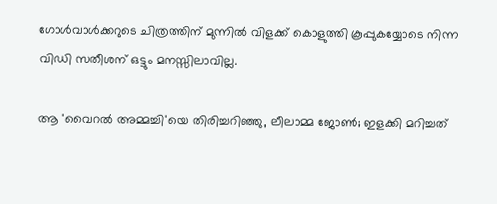ഗോള്‍വാള്‍ക്കറുടെ ചിത്രത്തിന് മുന്നില്‍ വിളക്ക് കൊളുത്തി കൂപ്പുകയ്യോടെ നിന്ന  വിഡി സതീശന് ഒട്ടും മനസ്സിലാവില്ല.

ആ 'വൈറല്‍ അമ്മച്ചി'യെ തിരിച്ചറിഞ്ഞു, ലീലാമ്മ ജോണ്‍; ഇളക്കി മറിച്ചത്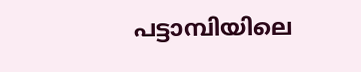പട്ടാമ്പിയിലെ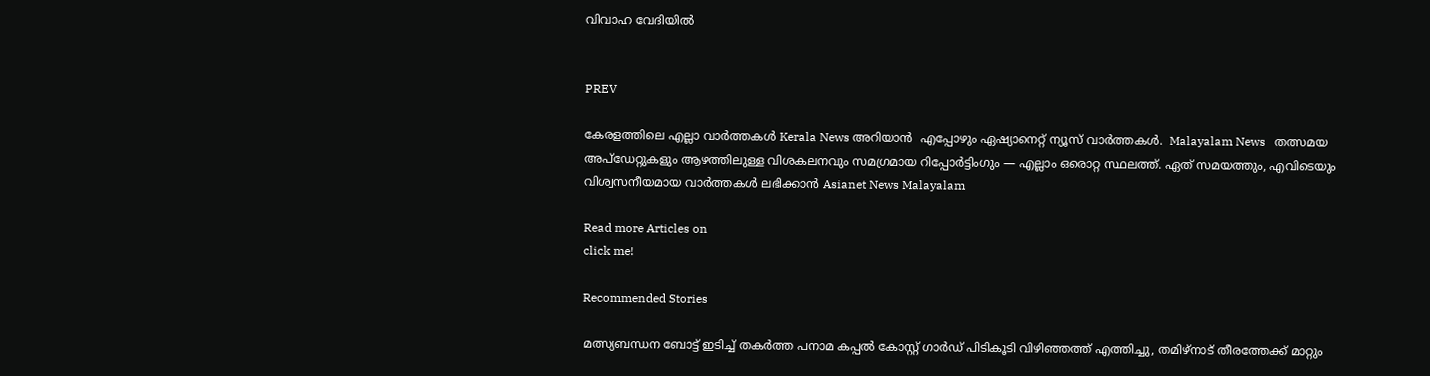വിവാഹ വേദിയില്‍


PREV

കേരളത്തിലെ എല്ലാ വാർത്തകൾ Kerala News അറിയാൻ  എപ്പോഴും ഏഷ്യാനെറ്റ് ന്യൂസ് വാർത്തകൾ.  Malayalam News   തത്സമയ അപ്‌ഡേറ്റുകളും ആഴത്തിലുള്ള വിശകലനവും സമഗ്രമായ റിപ്പോർട്ടിംഗും — എല്ലാം ഒരൊറ്റ സ്ഥലത്ത്. ഏത് സമയത്തും, എവിടെയും വിശ്വസനീയമായ വാർത്തകൾ ലഭിക്കാൻ Asianet News Malayalam

Read more Articles on
click me!

Recommended Stories

മത്സ്യബന്ധന ബോട്ട് ഇടിച്ച് തകർത്ത പനാമ കപ്പൽ കോസ്റ്റ് ഗാർഡ് പിടികൂടി വിഴിഞ്ഞത്ത് എത്തിച്ചു, തമിഴ്നാട് തീരത്തേക്ക് മാറ്റും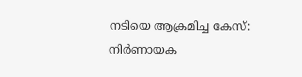നടിയെ ആക്രമിച്ച കേസ്: നിർണായക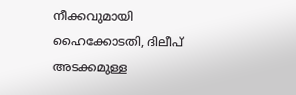നീക്കവുമായി ഹൈക്കോടതി, ദിലീപ് അടക്കമുള്ള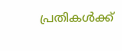പ്രതികൾക്ക്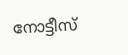നോട്ടീസ് ‌